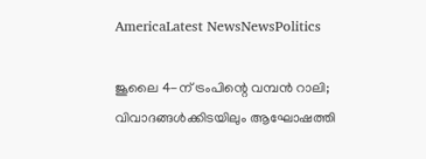AmericaLatest NewsNewsPolitics

ജൂലൈ 4-ന് ട്രംപിന്റെ വമ്പൻ റാലി; വിവാദങ്ങൾക്കിടയിലും ആഘോഷത്തി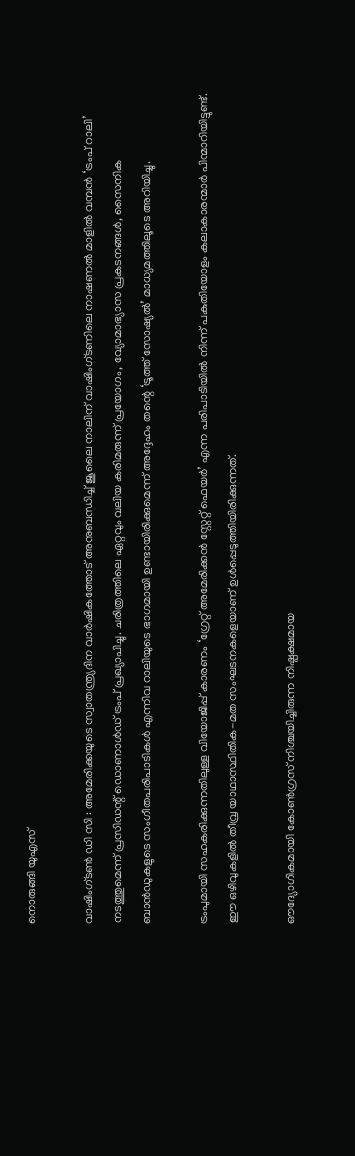നൊരുങ്ങി യുഎസ്

വാഷിംഗ്‌ടൺ ഡി സി : അമേരിക്കയുടെ സ്വാതന്ത്ര്യദിന വാർഷികത്തോട് അനുബന്ധിച്ച് ജൂലൈ നാലിന് വാഷിംഗ്ടണിലെ നാഷണൽ മാളിൽ വമ്പൻ ‘ട്രംപ് റാലി’  നടത്തുമെന്ന് പ്രസിഡന്റ് ഡൊണാൾഡ് ട്രംപ് പ്രഖ്യാപിച്ചു. ചരിത്രത്തിലെ ഏറ്റവും വലിയ കരിമരുന്ന് പ്രയോഗം, വ്യോമാഭ്യാസ പ്രകടനങ്ങൾ, സൈനിക ബാൻഡുകളുടെ സംഗീതപരിപാടികൾ എന്നിവ റാലിയുടെ ഭാഗമായി ഉണ്ടായിരിക്കുമെന്ന് അദ്ദേഹം തന്റെ ‘ട്രൂത്ത് സോഷ്യൽ’ മാധ്യമത്തിലൂടെ അറിയിച്ചു.

ട്രംപുമായി സഹകരിക്കുന്നതിലുള്ള വിയോജിപ്പ് കാരണം ‘ഗ്രേറ്റ് അമേരിക്കൻ സ്റ്റേറ്റ് ഫെയർ’ എന്ന പരിപാടിയിൽ നിന്ന് പകുതിയോളം കലാകാരന്മാർ പിന്മാറിയിട്ടുണ്ട്. ഈ ഒഴിവുകളിൽ തീവ്ര യാഥാസ്ഥിതിക-മത സംഘടനകളെയാണ് ഉൾപ്പെടുത്തിയിരിക്കുന്നത്.

ഔദ്യോഗികമായി കോൺഗ്രസ് നിശ്ചയിച്ചിരുന്ന നിഷ്പക്ഷമായ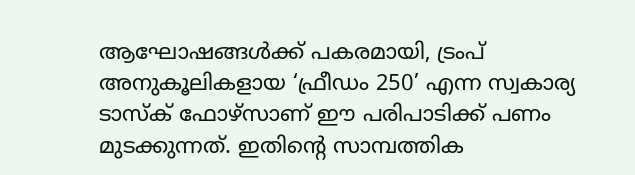ആഘോഷങ്ങൾക്ക് പകരമായി, ട്രംപ് അനുകൂലികളായ ‘ഫ്രീഡം 250’ എന്ന സ്വകാര്യ ടാസ്ക് ഫോഴ്സാണ് ഈ പരിപാടിക്ക് പണം മുടക്കുന്നത്. ഇതിന്റെ സാമ്പത്തിക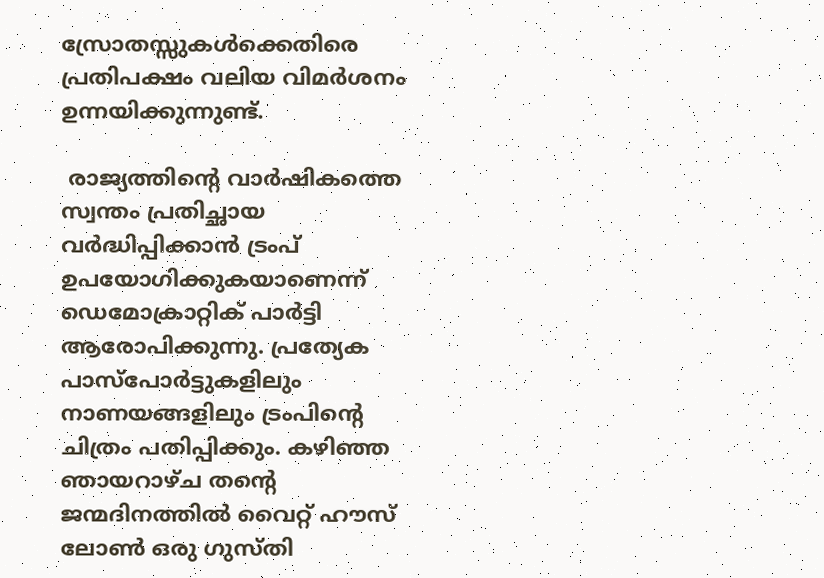സ്രോതസ്സുകൾക്കെതിരെ പ്രതിപക്ഷം വലിയ വിമർശനം ഉന്നയിക്കുന്നുണ്ട്.

 രാജ്യത്തിന്റെ വാർഷികത്തെ സ്വന്തം പ്രതിച്ഛായ വർദ്ധിപ്പിക്കാൻ ട്രംപ് ഉപയോഗിക്കുകയാണെന്ന് ഡെമോക്രാറ്റിക് പാർട്ടി ആരോപിക്കുന്നു. പ്രത്യേക പാസ്പോർട്ടുകളിലും നാണയങ്ങളിലും ട്രംപിന്റെ ചിത്രം പതിപ്പിക്കും. കഴിഞ്ഞ ഞായറാഴ്ച തന്റെ ജന്മദിനത്തിൽ വൈറ്റ് ഹൗസ് ലോൺ ഒരു ഗുസ്തി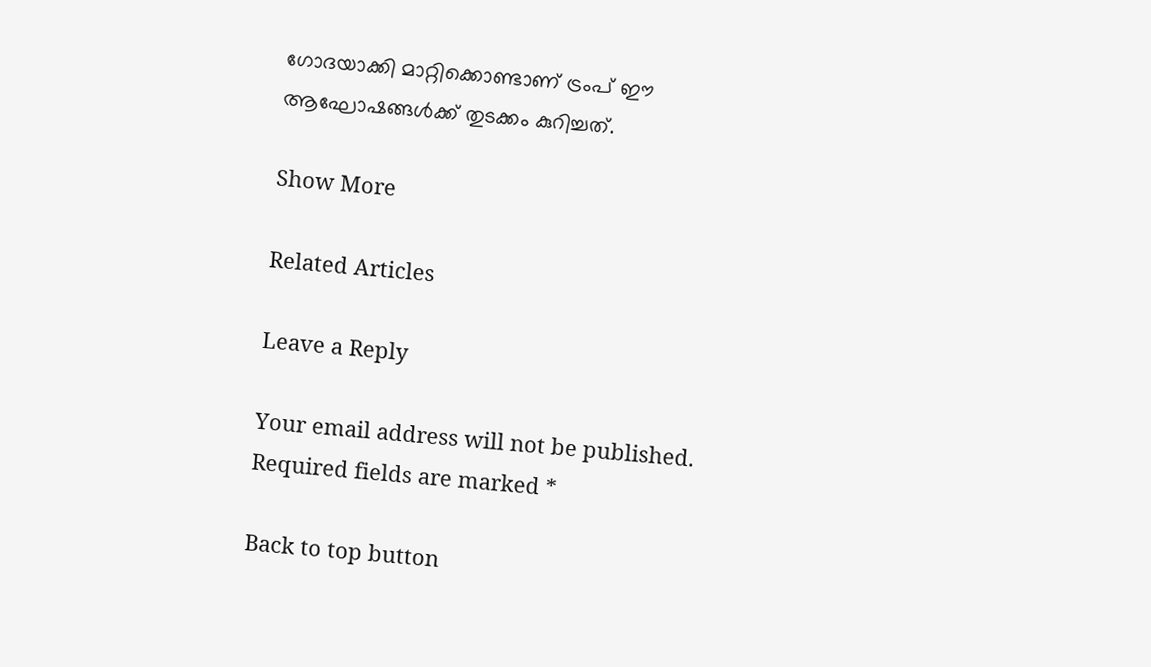ഗോദയാക്കി മാറ്റിക്കൊണ്ടാണ് ട്രംപ് ഈ ആഘോഷങ്ങൾക്ക് തുടക്കം കുറിച്ചത്.

Show More

Related Articles

Leave a Reply

Your email address will not be published. Required fields are marked *

Back to top button